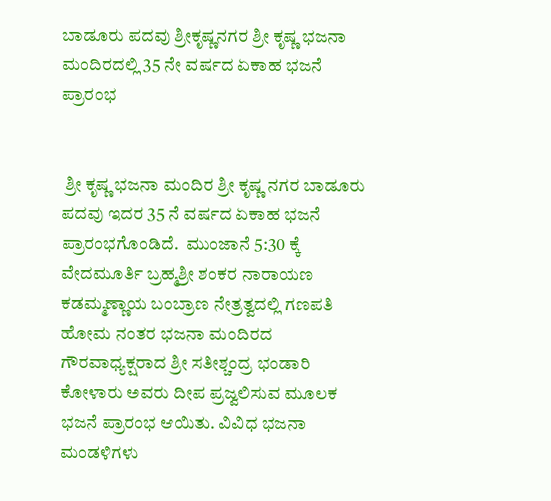ಬಾಡೂರು ಪದವು ಶ್ರೀಕೃಷ್ಣನಗರ ಶ್ರೀ ಕೃಷ್ಣ ಭಜನಾ ಮಂದಿರದಲ್ಲಿ 35 ನೇ ವರ್ಷದ ಏಕಾಹ ಭಜನೆ ಪ್ರಾರಂಭ


 ಶ್ರೀ ಕೃಷ್ಣ ಭಜನಾ ಮಂದಿರ ಶ್ರೀ ಕೃಷ್ಣ ನಗರ ಬಾಡೂರು ಪದವು ಇದರ 35 ನೆ ವರ್ಷದ ಏಕಾಹ ಭಜನೆ ಪ್ರಾರಂಭಗೊಂಡಿದೆ.  ಮುಂಜಾನೆ 5:30 ಕ್ಕೆ ವೇದಮೂರ್ತಿ ಬ್ರಹ್ಮಶ್ರೀ ಶಂಕರ ನಾರಾಯಣ ಕಡಮ್ಮಣ್ಣಾಯ ಬಂಬ್ರಾಣ ನೇತ್ರತ್ವದಲ್ಲಿ ಗಣಪತಿ ಹೋಮ ನಂತರ ಭಜನಾ ಮಂದಿರದ ಗೌರವಾಧ್ಯಕ್ಷರಾದ ಶ್ರೀ ಸತೀಶ್ಚಂದ್ರ ಭಂಡಾರಿ ಕೋಳಾರು ಅವರು ದೀಪ ಪ್ರಜ್ವಲಿಸುವ ಮೂಲಕ ಭಜನೆ ಪ್ರಾರಂಭ ಆಯಿತು. ವಿವಿಧ ಭಜನಾ ಮಂಡಳಿಗಳು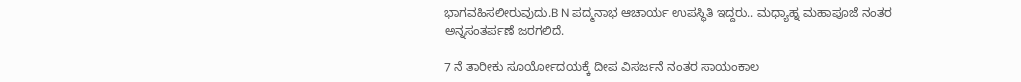ಭಾಗವಹಿಸಲೀರುವುದು.B N ಪದ್ಮನಾಭ ಆಚಾರ್ಯ ಉಪಸ್ಥಿತಿ ಇದ್ದರು.. ಮಧ್ಯಾಹ್ನ ಮಹಾಪೂಜೆ ನಂತರ ಅನ್ನಸಂತರ್ಪಣೆ ಜರಗಲಿದೆ.

7 ನೆ ತಾರೀಕು ಸೂರ್ಯೋದಯಕ್ಕೆ ದೀಪ ವಿಸರ್ಜನೆ ನಂತರ ಸಾಯಂಕಾಲ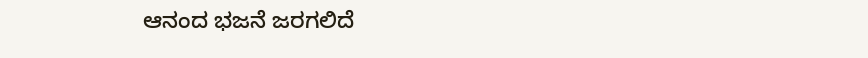ಆನಂದ ಭಜನೆ ಜರಗಲಿದೆ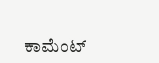ಕಾಮೆಂಟ್‌‌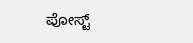ಪೋಸ್ಟ್‌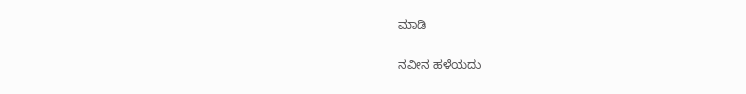ಮಾಡಿ

ನವೀನ ಹಳೆಯದು